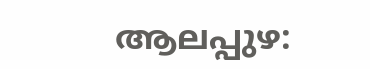ആലപ്പുഴ: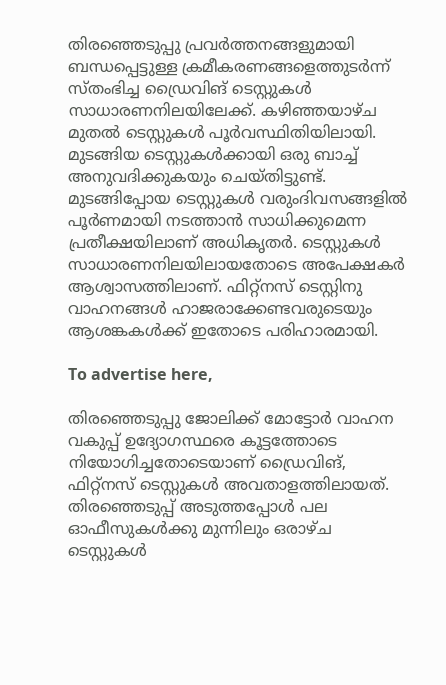തിരഞ്ഞെടുപ്പു പ്രവർത്തനങ്ങളുമായി ബന്ധപ്പെട്ടുള്ള ക്രമീകരണങ്ങളെത്തുടർന്ന് സ്തംഭിച്ച ഡ്രൈവിങ് ടെസ്റ്റുകൾ സാധാരണനിലയിലേക്ക്. കഴിഞ്ഞയാഴ്ച മുതൽ ടെസ്റ്റുകൾ പൂർവസ്ഥിതിയിലായി. മുടങ്ങിയ ടെസ്റ്റുകൾക്കായി ഒരു ബാച്ച് അനുവദിക്കുകയും ചെയ്തിട്ടുണ്ട്. മുടങ്ങിപ്പോയ ടെസ്റ്റുകൾ വരുംദിവസങ്ങളിൽ പൂർണമായി നടത്താൻ സാധിക്കുമെന്ന പ്രതീക്ഷയിലാണ് അധികൃതർ. ടെസ്റ്റുകൾ സാധാരണനിലയിലായതോടെ അപേക്ഷകർ ആശ്വാസത്തിലാണ്. ഫിറ്റ്‌നസ് ടെസ്റ്റിനു വാഹനങ്ങൾ ഹാജരാക്കേണ്ടവരുടെയും ആശങ്കകൾക്ക് ഇതോടെ പരിഹാരമായി.

To advertise here,

തിരഞ്ഞെടുപ്പു ജോലിക്ക് മോട്ടോർ വാഹന വകുപ്പ് ഉദ്യോഗസ്ഥരെ കൂട്ടത്തോടെ നിയോഗിച്ചതോടെയാണ് ഡ്രൈവിങ്, ഫിറ്റ്‌നസ് ടെസ്റ്റുകൾ അവതാളത്തിലായത്. തിരഞ്ഞെടുപ്പ് അടുത്തപ്പോൾ പല ഓഫീസുകൾക്കു മുന്നിലും ഒരാഴ്ച ടെസ്റ്റുകൾ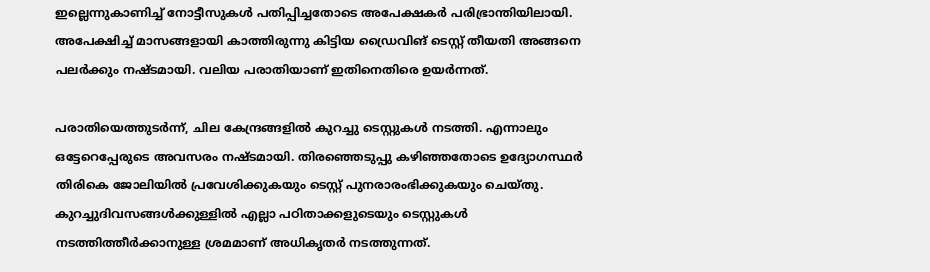ഇല്ലെന്നുകാണിച്ച് നോട്ടീസുകൾ പതിപ്പിച്ചതോടെ അപേക്ഷകർ പരിഭ്രാന്തിയിലായി. അപേക്ഷിച്ച് മാസങ്ങളായി കാത്തിരുന്നു കിട്ടിയ ഡ്രൈവിങ് ടെസ്റ്റ് തീയതി അങ്ങനെ പലർക്കും നഷ്ടമായി. വലിയ പരാതിയാണ് ഇതിനെതിരെ ഉയർന്നത്.

പരാതിയെത്തുടർന്ന്, ചില കേന്ദ്രങ്ങളിൽ കുറച്ചു ടെസ്റ്റുകൾ നടത്തി. എന്നാലും ഒട്ടേറെപ്പേരുടെ അവസരം നഷ്ടമായി. തിരഞ്ഞെടുപ്പു കഴിഞ്ഞതോടെ ഉദ്യോഗസ്ഥർ തിരികെ ജോലിയിൽ പ്രവേശിക്കുകയും ടെസ്റ്റ് പുനരാരംഭിക്കുകയും ചെയ്തു. കുറച്ചുദിവസങ്ങൾക്കുള്ളിൽ എല്ലാ പഠിതാക്കളുടെയും ടെസ്റ്റുകൾ നടത്തിത്തീർക്കാനുള്ള ശ്രമമാണ് അധികൃതർ നടത്തുന്നത്.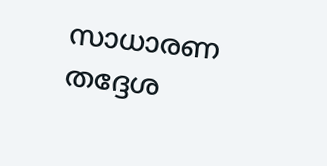സാധാരണ തദ്ദേശ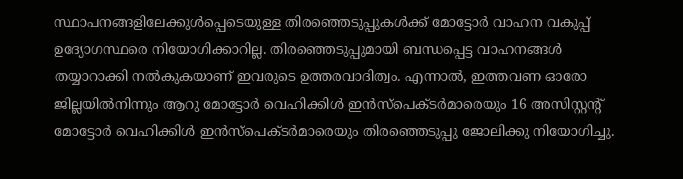സ്ഥാപനങ്ങളിലേക്കുൾപ്പെടെയുള്ള തിരഞ്ഞെടുപ്പുകൾക്ക് മോട്ടോർ വാഹന വകുപ്പ് ഉദ്യോഗസ്ഥരെ നിയോഗിക്കാറില്ല. തിരഞ്ഞെടുപ്പുമായി ബന്ധപ്പെട്ട വാഹനങ്ങൾ തയ്യാറാക്കി നൽകുകയാണ് ഇവരുടെ ഉത്തരവാദിത്വം. എന്നാൽ, ഇത്തവണ ഓരോ ജില്ലയിൽനിന്നും ആറു മോട്ടോർ വെഹിക്കിൾ ഇൻസ്‌പെക്ടർമാരെയും 16 അസിസ്റ്റന്റ് മോട്ടോർ വെഹിക്കിൾ ഇൻസ്‌പെക്ടർമാരെയും തിരഞ്ഞെടുപ്പു ജോലിക്കു നിയോഗിച്ചു.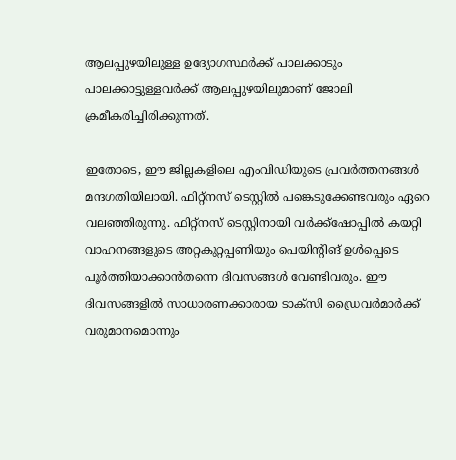ആലപ്പുഴയിലുള്ള ഉദ്യോഗസ്ഥർക്ക് പാലക്കാടും പാലക്കാട്ടുള്ളവർക്ക് ആലപ്പുഴയിലുമാണ് ജോലി ക്രമീകരിച്ചിരിക്കുന്നത്.

ഇതോടെ, ഈ ജില്ലകളിലെ എംവിഡിയുടെ പ്രവർത്തനങ്ങൾ മന്ദഗതിയിലായി. ഫിറ്റ്‌നസ് ടെസ്റ്റിൽ പങ്കെടുക്കേണ്ടവരും ഏറെ വലഞ്ഞിരുന്നു. ഫിറ്റ്‌നസ് ടെസ്റ്റിനായി വർക്ക്‌ഷോപ്പിൽ കയറ്റി വാഹനങ്ങളുടെ അറ്റകുറ്റപ്പണിയും പെയിന്റിങ് ഉൾപ്പെടെ പൂർത്തിയാക്കാൻതന്നെ ദിവസങ്ങൾ വേണ്ടിവരും. ഈ ദിവസങ്ങളിൽ സാധാരണക്കാരായ ടാക്‌സി ഡ്രൈവർമാർക്ക് വരുമാനമൊന്നും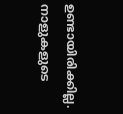ഉണ്ടായിരിക്കില്ല. നാളുകളുടെ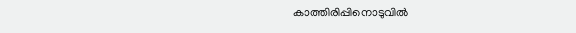കാത്തിരിപ്പിനൊടുവിൽ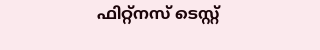ഫിറ്റ്‌നസ് ടെസ്റ്റ്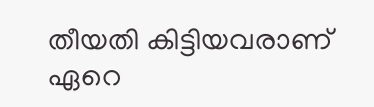തീയതി കിട്ടിയവരാണ് ഏറെ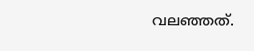വലഞ്ഞത്.